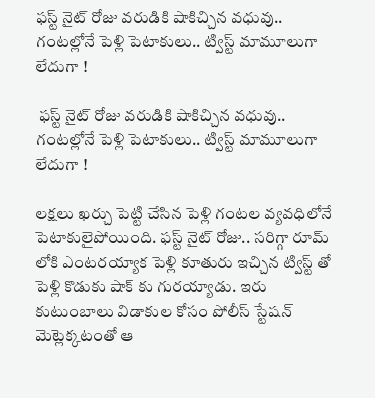ఫస్ట్ నైట్ రోజు వరుడికి షాకిచ్చిన వధువు.. గంటల్లోనే పెళ్లి పెటాకులు.. ట్విస్ట్ మామూలుగా లేదుగా !

 ఫస్ట్ నైట్ రోజు వరుడికి షాకిచ్చిన వధువు.. గంటల్లోనే పెళ్లి పెటాకులు.. ట్విస్ట్ మామూలుగా లేదుగా !

లక్షలు ఖర్చు పెట్టి చేసిన పెళ్లి గంటల వ్యవధిలోనే పెటాకులైపోయింది. ఫస్ట్ నైట్ రోజు.. సరిగ్గా రూమ్ లోకి ఎంటరయ్యాక పెళ్లి కూతురు ఇచ్చిన ట్విస్ట్ తో పెళ్లి కొడుకు షాక్ కు గురయ్యాడు. ఇరు కుటుంబాలు విడాకుల కోసం పోలీస్ స్టేషన్ మెట్లెక్కటంతో ఆ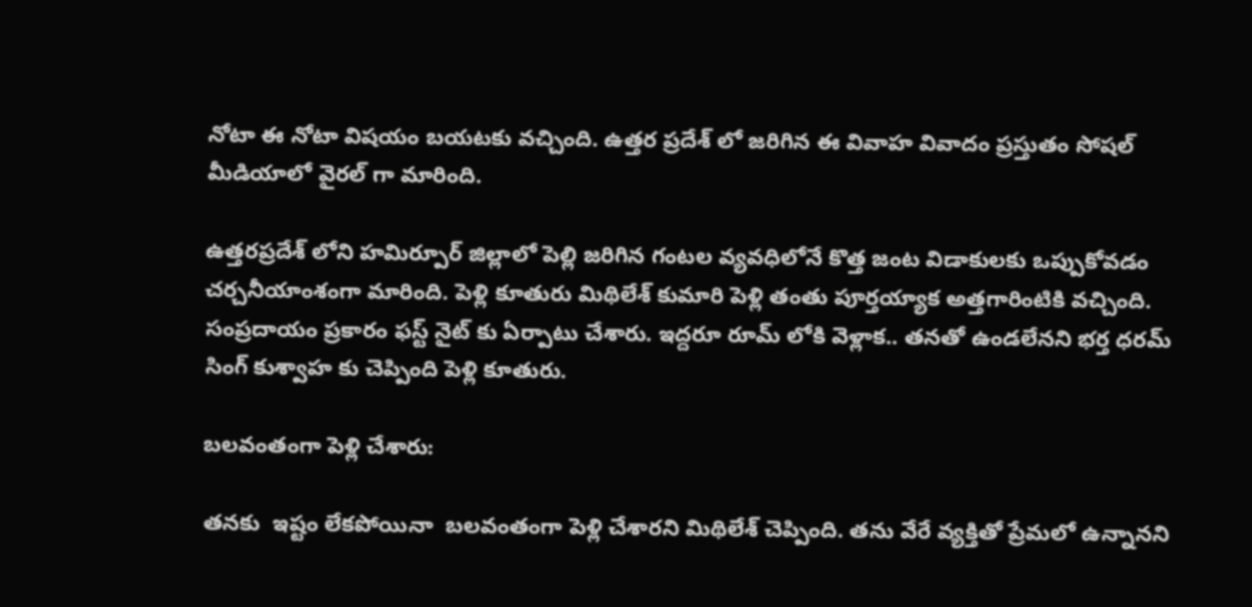నోటా ఈ నోటా విషయం బయటకు వచ్చింది. ఉత్తర ప్రదేశ్ లో జరిగిన ఈ వివాహ వివాదం ప్రస్తుతం సోషల్ మీడియాలో వైరల్ గా మారింది.

ఉత్తరప్రదేశ్ లోని హమిర్పూర్ జిల్లాలో పెల్లి జరిగిన గంటల వ్యవధిలోనే కొత్త జంట విడాకులకు ఒప్పుకోవడం చర్చనీయాంశంగా మారింది. పెళ్లి కూతురు మిథిలేశ్ కుమారి పెళ్లి తంతు పూర్తయ్యాక అత్తగారింటికి వచ్చింది. సంప్రదాయం ప్రకారం ఫస్ట్ నైట్ కు ఏర్పాటు చేశారు. ఇద్దరూ రూమ్ లోకి వెళ్లాక.. తనతో ఉండలేనని భర్త ధరమ్ సింగ్ కుశ్వాహ కు చెప్పింది పెళ్లి కూతురు.

బలవంతంగా పెళ్లి చేశారు:

తనకు  ఇష్టం లేకపోయినా  బలవంతంగా పెళ్లి చేశారని మిథిలేశ్ చెప్పింది. తను వేరే వ్యక్తితో ప్రేమలో ఉన్నానని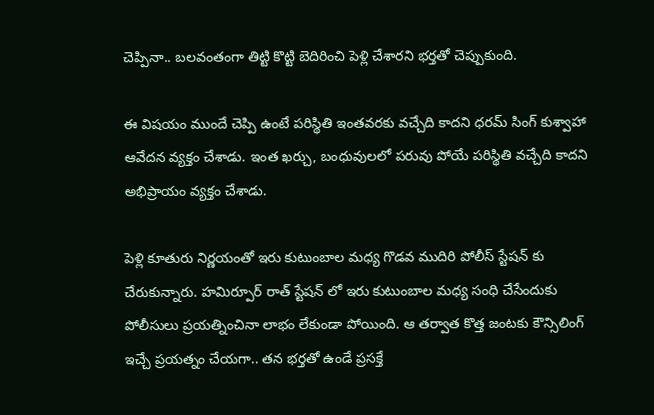చెప్పినా.. బలవంతంగా తిట్టి కొట్టి బెదిరించి పెళ్లి చేశారని భర్తతో చెప్పుకుంది.

ఈ విషయం ముందే చెప్పి ఉంటే పరిస్థితి ఇంతవరకు వచ్చేది కాదని ధరమ్ సింగ్ కుశ్వాహా ఆవేదన వ్యక్తం చేశాడు. ఇంత ఖర్చు, బంధువులలో పరువు పోయే పరిస్థితి వచ్చేది కాదని అభిప్రాయం వ్యక్తం చేశాడు.

పెళ్లి కూతురు నిర్ణయంతో ఇరు కుటుంబాల మధ్య గొడవ ముదిరి పోలీస్ స్టేషన్ కు చేరుకున్నారు. హమిర్పూర్ రాత్ స్టేషన్ లో ఇరు కుటుంబాల మధ్య సంధి చేసేందుకు పోలీసులు ప్రయత్నించినా లాభం లేకుండా పోయింది. ఆ తర్వాత కొత్త జంటకు కౌన్సిలింగ్ ఇచ్చే ప్రయత్నం చేయగా.. తన భర్తతో ఉండే ప్రసక్తే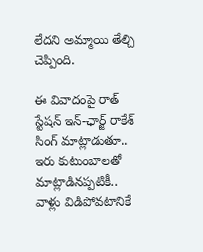లేదని అమ్మాయి తేల్చి చెప్పింది.

ఈ వివాదంపై రాత్ స్టేషన్ ఇన్-ఛార్జ్ రాకేశ్ సింగ్ మాట్లాడుతూ.. ఇరు కుటుంబాలతో మాట్లాడినప్పటికీ.. వాళ్లు విడిపోవటానికే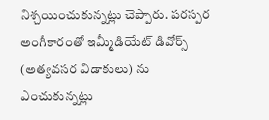నిశ్చయించుకున్నట్లు చెప్పారు. పరస్పర అంగీకారంతో ఇమ్మీడియేట్ డివోర్స్ (అత్యవసర విడాకులు) ను ఎంచుకున్నట్లు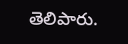తెలిపారు.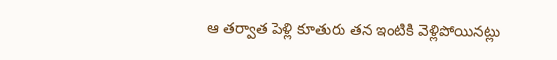ఆ తర్వాత పెళ్లి కూతురు తన ఇంటికి వెళ్లిపోయినట్లు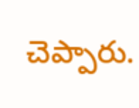చెప్పారు.